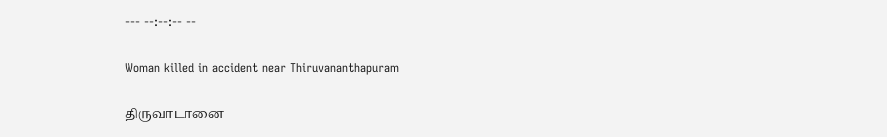--- --:--:-- --

Woman killed in accident near Thiruvananthapuram

திருவாடானை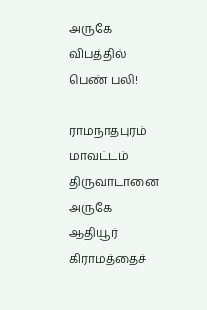அருகே விபத்தில் பெண் பலி!

ராமநாதபுரம் மாவட்டம் திருவாடானை அருகே ஆதியூர் கிராமத்தைச்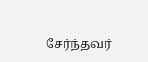சேர்ந்தவர்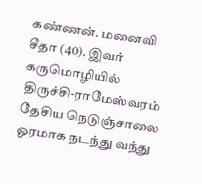கண்ணன். மனைவி சீதா (40). இவர் கருமொழியில் திருச்சி-ராமேஸ்வரம் தேசிய நெடுஞ்சாலை ஓரமாக நடந்து வந்து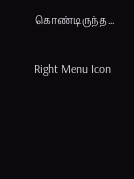கொண்டிருந்த...

Right Menu Icon